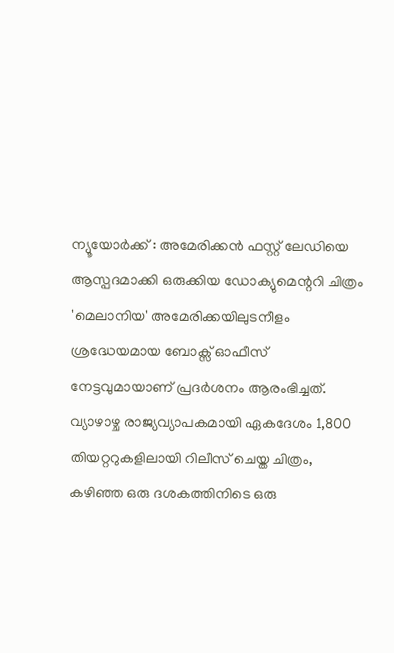ന്യൂയോർക്ക് : അമേരിക്കൻ ഫസ്റ്റ് ലേഡിയെ ആസ്പദമാക്കി ഒരുക്കിയ ഡോക്യുമെന്ററി ചിത്രം 'മെലാനിയ' അമേരിക്കയിലുടനീളം ശ്രദ്ധേയമായ ബോക്സ് ഓഫീസ് നേട്ടവുമായാണ് പ്രദർശനം ആരംഭിച്ചത്. വ്യാഴാഴ്ച രാജ്യവ്യാപകമായി ഏകദേശം 1,800 തിയറ്ററുകളിലായി റിലീസ് ചെയ്ത ചിത്രം, കഴിഞ്ഞ ഒരു ദശകത്തിനിടെ ഒരു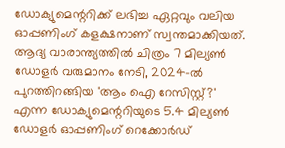ഡോക്യുമെന്ററിക്ക് ലഭിച്ച ഏറ്റവും വലിയ ഓപ്പണിംഗ് കളക്ഷനാണ് സ്വന്തമാക്കിയത്. ആദ്യ വാരാന്ത്യത്തിൽ ചിത്രം 7 മില്യൺ ഡോളർ വരുമാനം നേടി, 2024-ൽ പുറത്തിറങ്ങിയ 'ആം ഐ റേസിസ്റ്റ്?' എന്ന ഡോക്യുമെന്ററിയുടെ 5.4 മില്യൺ ഡോളർ ഓപ്പണിംഗ് റെക്കോർഡ്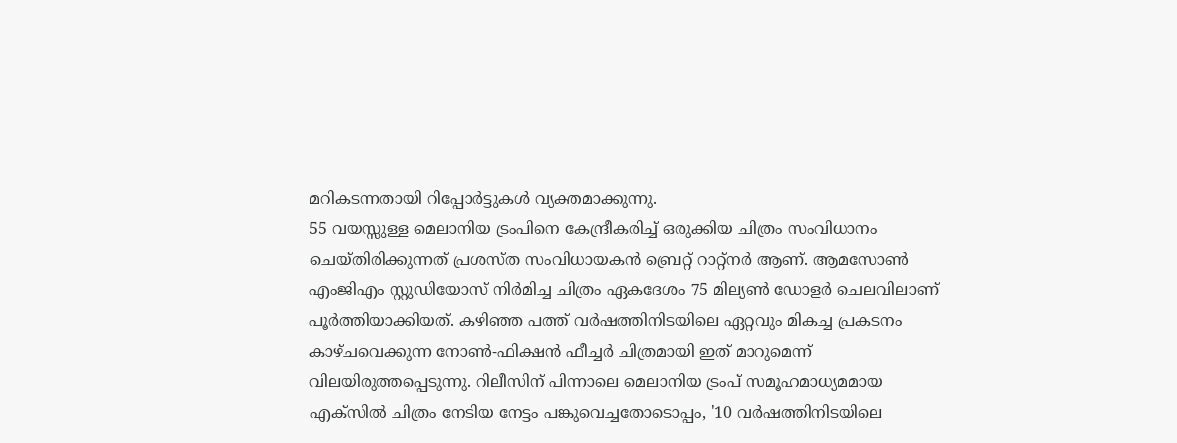മറികടന്നതായി റിപ്പോർട്ടുകൾ വ്യക്തമാക്കുന്നു.
55 വയസ്സുള്ള മെലാനിയ ട്രംപിനെ കേന്ദ്രീകരിച്ച് ഒരുക്കിയ ചിത്രം സംവിധാനം ചെയ്തിരിക്കുന്നത് പ്രശസ്ത സംവിധായകൻ ബ്രെറ്റ് റാറ്റ്നർ ആണ്. ആമസോൺ എംജിഎം സ്റ്റുഡിയോസ് നിർമിച്ച ചിത്രം ഏകദേശം 75 മില്യൺ ഡോളർ ചെലവിലാണ് പൂർത്തിയാക്കിയത്. കഴിഞ്ഞ പത്ത് വർഷത്തിനിടയിലെ ഏറ്റവും മികച്ച പ്രകടനം കാഴ്ചവെക്കുന്ന നോൺ-ഫിക്ഷൻ ഫീച്ചർ ചിത്രമായി ഇത് മാറുമെന്ന് വിലയിരുത്തപ്പെടുന്നു. റിലീസിന് പിന്നാലെ മെലാനിയ ട്രംപ് സമൂഹമാധ്യമമായ എക്സിൽ ചിത്രം നേടിയ നേട്ടം പങ്കുവെച്ചതോടൊപ്പം, '10 വർഷത്തിനിടയിലെ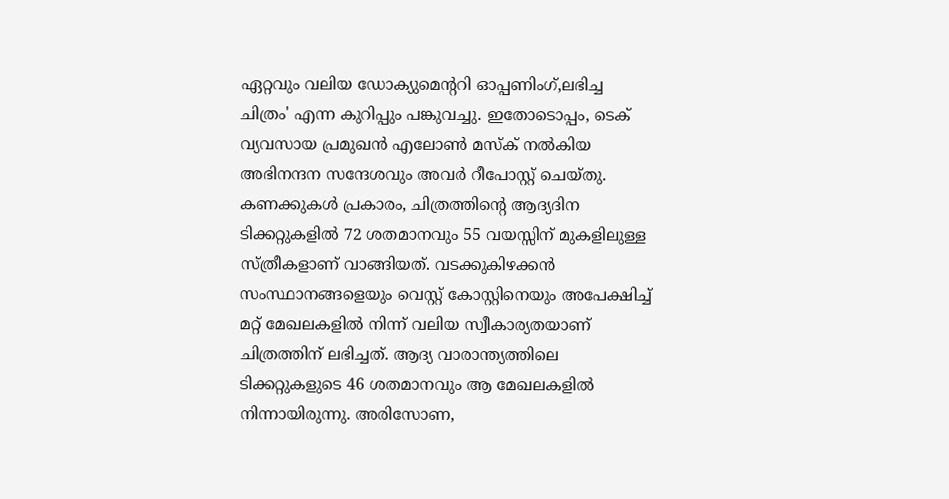ഏറ്റവും വലിയ ഡോക്യുമെന്ററി ഓപ്പണിംഗ്,ലഭിച്ച ചിത്രം' എന്ന കുറിപ്പും പങ്കുവച്ചു. ഇതോടൊപ്പം, ടെക് വ്യവസായ പ്രമുഖൻ എലോൺ മസ്ക് നൽകിയ അഭിനന്ദന സന്ദേശവും അവർ റീപോസ്റ്റ് ചെയ്തു.
കണക്കുകൾ പ്രകാരം, ചിത്രത്തിന്റെ ആദ്യദിന ടിക്കറ്റുകളിൽ 72 ശതമാനവും 55 വയസ്സിന് മുകളിലുള്ള സ്ത്രീകളാണ് വാങ്ങിയത്. വടക്കുകിഴക്കൻ സംസ്ഥാനങ്ങളെയും വെസ്റ്റ് കോസ്റ്റിനെയും അപേക്ഷിച്ച് മറ്റ് മേഖലകളിൽ നിന്ന് വലിയ സ്വീകാര്യതയാണ് ചിത്രത്തിന് ലഭിച്ചത്. ആദ്യ വാരാന്ത്യത്തിലെ ടിക്കറ്റുകളുടെ 46 ശതമാനവും ആ മേഖലകളിൽ നിന്നായിരുന്നു. അരിസോണ,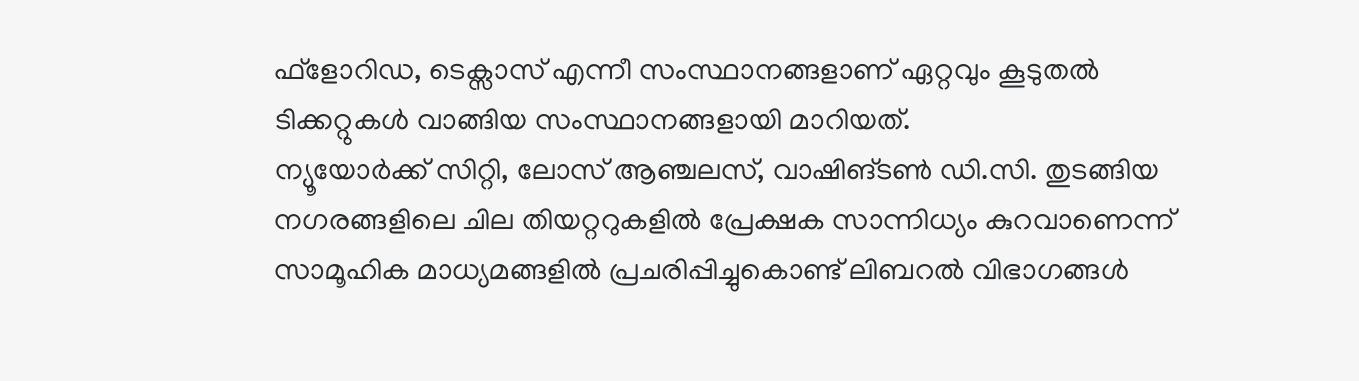ഫ്ളോറിഡ, ടെക്സാസ് എന്നീ സംസ്ഥാനങ്ങളാണ് ഏറ്റവും കൂടുതൽ ടിക്കറ്റുകൾ വാങ്ങിയ സംസ്ഥാനങ്ങളായി മാറിയത്.
ന്യൂയോർക്ക് സിറ്റി, ലോസ് ആഞ്ചലസ്, വാഷിങ്ടൺ ഡി.സി. തുടങ്ങിയ നഗരങ്ങളിലെ ചില തിയറ്ററുകളിൽ പ്രേക്ഷക സാന്നിധ്യം കുറവാണെന്ന് സാമൂഹിക മാധ്യമങ്ങളിൽ പ്രചരിപ്പിച്ചുകൊണ്ട് ലിബറൽ വിഭാഗങ്ങൾ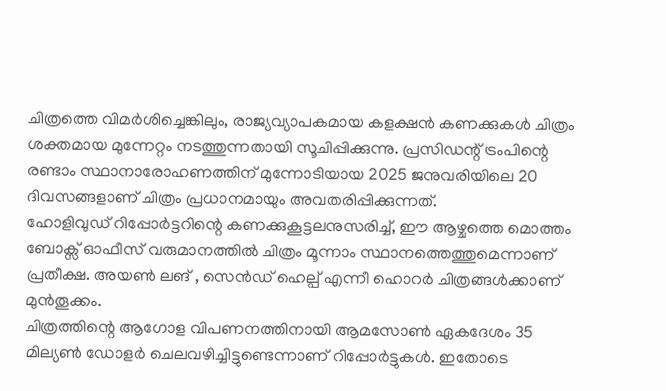ചിത്രത്തെ വിമർശിച്ചെങ്കിലും, രാജ്യവ്യാപകമായ കളക്ഷൻ കണക്കുകൾ ചിത്രം ശക്തമായ മുന്നേറ്റം നടത്തുന്നതായി സൂചിപ്പിക്കുന്നു. പ്രസിഡന്റ് ട്രംപിന്റെ രണ്ടാം സ്ഥാനാരോഹണത്തിന് മുന്നോടിയായ 2025 ജനുവരിയിലെ 20 ദിവസങ്ങളാണ് ചിത്രം പ്രധാനമായും അവതരിപ്പിക്കുന്നത്.
ഹോളിവുഡ് റിപ്പോർട്ടറിന്റെ കണക്കുകൂട്ടലനുസരിച്ച്, ഈ ആഴ്ചത്തെ മൊത്തം ബോക്സ് ഓഫീസ് വരുമാനത്തിൽ ചിത്രം മൂന്നാം സ്ഥാനത്തെത്തുമെന്നാണ് പ്രതീക്ഷ. അയൺ ലങ് , സെൻഡ് ഹെല്പ് എന്നീ ഹൊറർ ചിത്രങ്ങൾക്കാണ് മുൻതൂക്കം.
ചിത്രത്തിന്റെ ആഗോള വിപണനത്തിനായി ആമസോൺ ഏകദേശം 35 മില്യൺ ഡോളർ ചെലവഴിച്ചിട്ടുണ്ടെന്നാണ് റിപ്പോർട്ടുകൾ. ഇതോടെ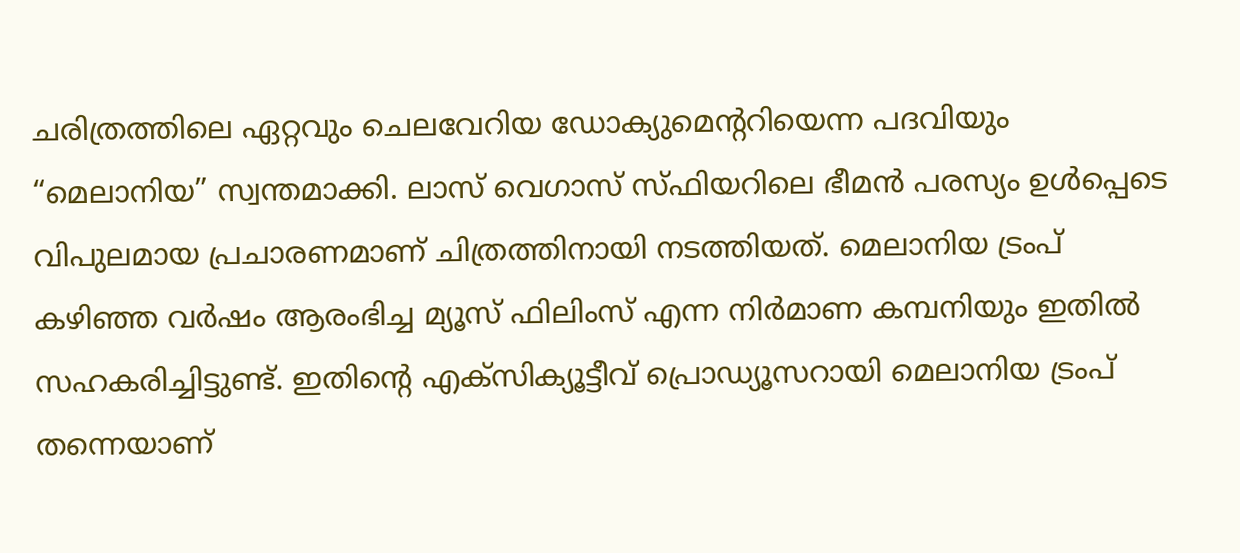ചരിത്രത്തിലെ ഏറ്റവും ചെലവേറിയ ഡോക്യുമെന്ററിയെന്ന പദവിയും “മെലാനിയ” സ്വന്തമാക്കി. ലാസ് വെഗാസ് സ്ഫിയറിലെ ഭീമൻ പരസ്യം ഉൾപ്പെടെ വിപുലമായ പ്രചാരണമാണ് ചിത്രത്തിനായി നടത്തിയത്. മെലാനിയ ട്രംപ് കഴിഞ്ഞ വർഷം ആരംഭിച്ച മ്യൂസ് ഫിലിംസ് എന്ന നിർമാണ കമ്പനിയും ഇതിൽ സഹകരിച്ചിട്ടുണ്ട്. ഇതിന്റെ എക്സിക്യൂട്ടീവ് പ്രൊഡ്യൂസറായി മെലാനിയ ട്രംപ് തന്നെയാണ്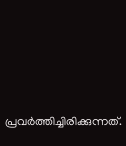പ്രവർത്തിച്ചിരിക്കുന്നത്.